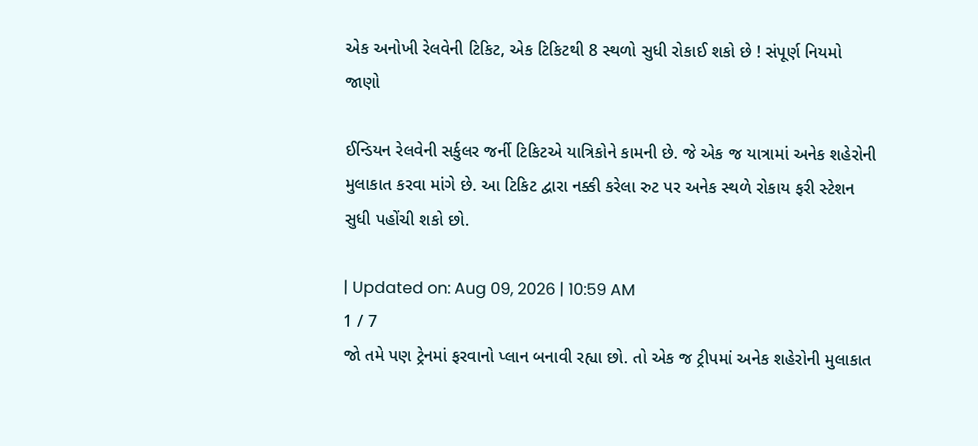એક અનોખી રેલવેની ટિકિટ, એક ટિકિટથી 8 સ્થળો સુધી રોકાઈ શકો છે ! સંપૂર્ણ નિયમો જાણો

ઈન્ડિયન રેલવેની સર્કુલર જર્ની ટિકિટએ યાત્રિકોને કામની છે. જે એક જ યાત્રામાં અનેક શહેરોની મુલાકાત કરવા માંગે છે. આ ટિકિટ દ્વારા નક્કી કરેલા રુટ પર અનેક સ્થળે રોકાય ફરી સ્ટેશન સુધી પહોંચી શકો છો.

| Updated on: Aug 09, 2026 | 10:59 AM
1 / 7
જો તમે પણ ટ્રેનમાં ફરવાનો પ્લાન બનાવી રહ્યા છો. તો એક જ ટ્રીપમાં અનેક શહેરોની મુલાકાત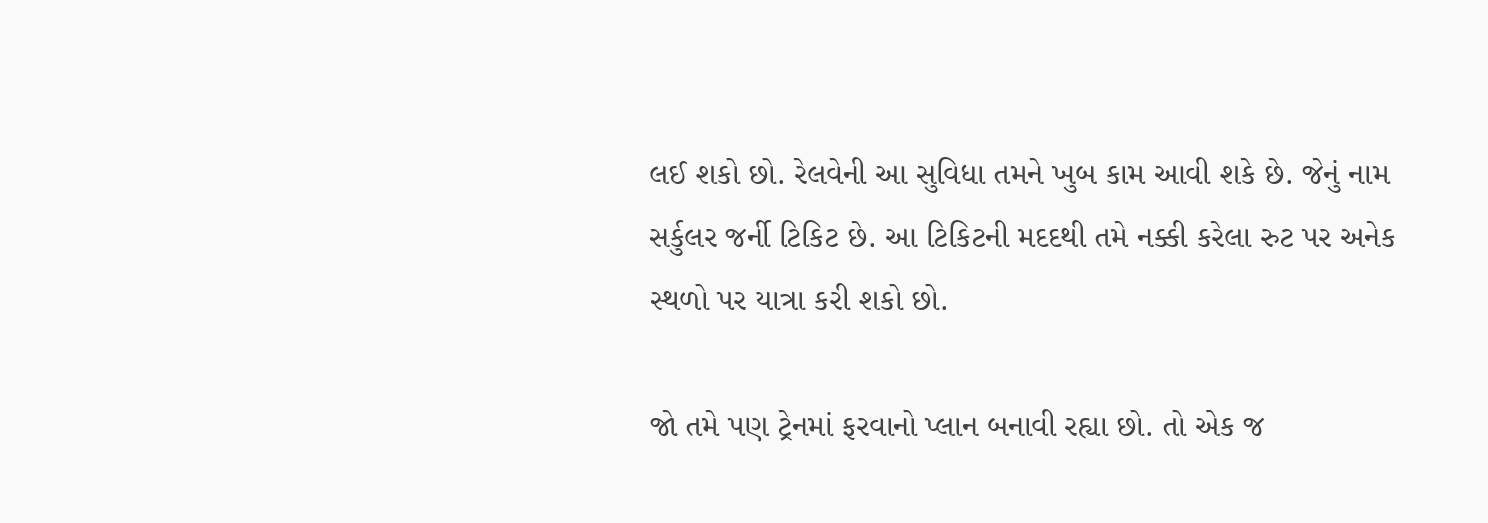લઈ શકો છો. રેલવેની આ સુવિધા તમને ખુબ કામ આવી શકે છે. જેનું નામ સર્કુલર જર્ની ટિકિટ છે. આ ટિકિટની મદદથી તમે નક્કી કરેલા રુટ પર અનેક સ્થળો પર યાત્રા કરી શકો છો.

જો તમે પણ ટ્રેનમાં ફરવાનો પ્લાન બનાવી રહ્યા છો. તો એક જ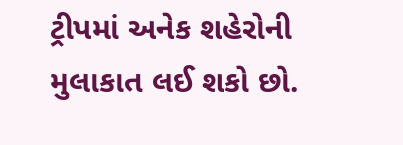ટ્રીપમાં અનેક શહેરોની મુલાકાત લઈ શકો છો.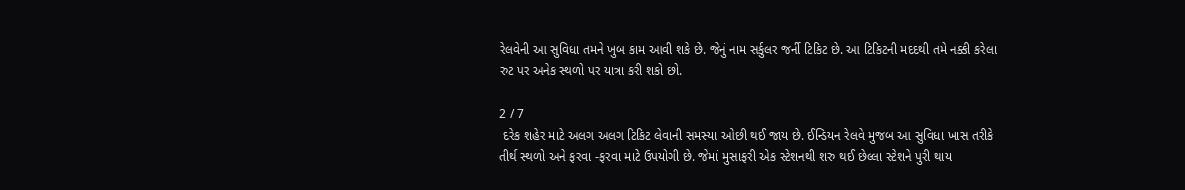રેલવેની આ સુવિધા તમને ખુબ કામ આવી શકે છે. જેનું નામ સર્કુલર જર્ની ટિકિટ છે. આ ટિકિટની મદદથી તમે નક્કી કરેલા રુટ પર અનેક સ્થળો પર યાત્રા કરી શકો છો.

2 / 7
 દરેક શહેર માટે અલગ અલગ ટિકિટ લેવાની સમસ્યા ઓછી થઈ જાય છે. ઈન્ડિયન રેલવે મુજબ આ સુવિધા ખાસ તરીકે તીર્થ સ્થળો અને ફરવા -ફરવા માટે ઉપયોગી છે. જેમાં મુસાફરી એક સ્ટેશનથી શરુ થઈ છેલ્લા સ્ટેશને પુરી થાય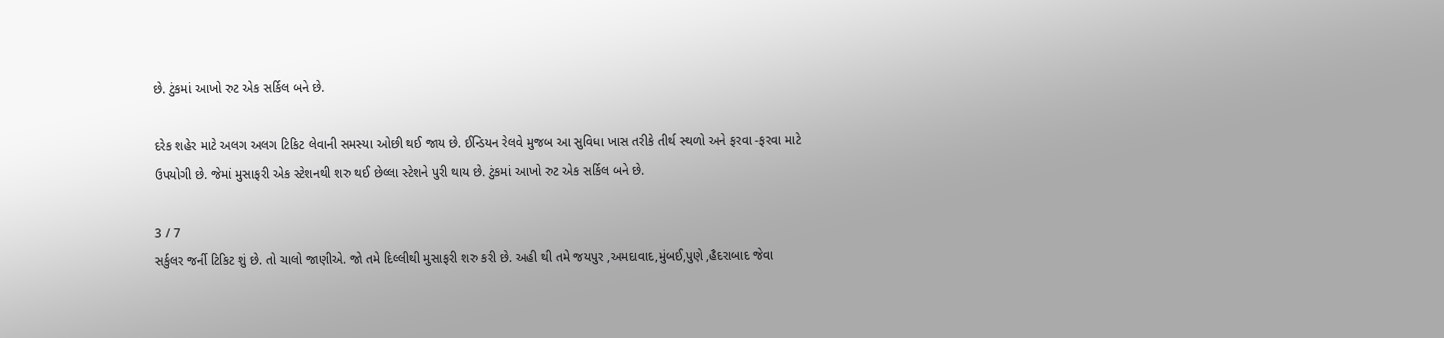છે. ટુંકમાં આખો રુટ એક સર્કિલ બને છે.

દરેક શહેર માટે અલગ અલગ ટિકિટ લેવાની સમસ્યા ઓછી થઈ જાય છે. ઈન્ડિયન રેલવે મુજબ આ સુવિધા ખાસ તરીકે તીર્થ સ્થળો અને ફરવા -ફરવા માટે ઉપયોગી છે. જેમાં મુસાફરી એક સ્ટેશનથી શરુ થઈ છેલ્લા સ્ટેશને પુરી થાય છે. ટુંકમાં આખો રુટ એક સર્કિલ બને છે.

3 / 7
સર્કુલર જર્ની ટિકિટ શું છે. તો ચાલો જાણીએ. જો તમે દિલ્લીથી મુસાફરી શરુ કરી છે. અહી થી તમે જયપુર ,અમદાવાદ,મુંબઈ,પુણે ,હૈદરાબાદ જેવા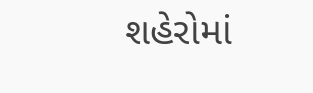શહેરોમાં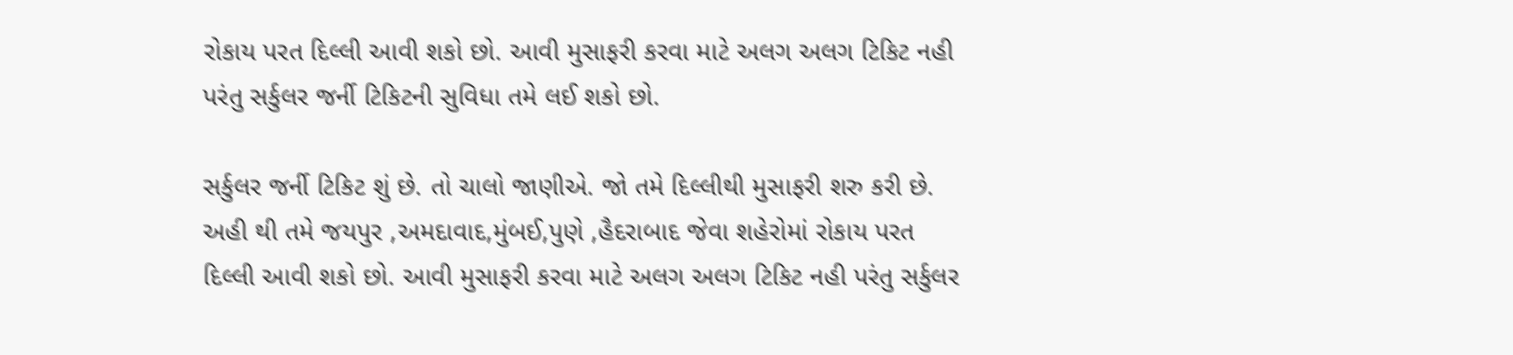રોકાય પરત દિલ્લી આવી શકો છો. આવી મુસાફરી કરવા માટે અલગ અલગ ટિકિટ નહી પરંતુ સર્કુલર જર્ની ટિકિટની સુવિધા તમે લઈ શકો છો.

સર્કુલર જર્ની ટિકિટ શું છે. તો ચાલો જાણીએ. જો તમે દિલ્લીથી મુસાફરી શરુ કરી છે. અહી થી તમે જયપુર ,અમદાવાદ,મુંબઈ,પુણે ,હૈદરાબાદ જેવા શહેરોમાં રોકાય પરત દિલ્લી આવી શકો છો. આવી મુસાફરી કરવા માટે અલગ અલગ ટિકિટ નહી પરંતુ સર્કુલર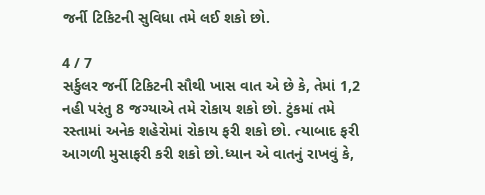જર્ની ટિકિટની સુવિધા તમે લઈ શકો છો.

4 / 7
સર્કુલર જર્ની ટિકિટની સૌથી ખાસ વાત એ છે કે, તેમાં 1,2 નહી પરંતુ 8 જગ્યાએ તમે રોકાય શકો છો. ટુંકમાં તમે રસ્તામાં અનેક શહેરોમાં રોકાય ફરી શકો છો. ત્યાબાદ ફરી આગળી મુસાફરી કરી શકો છો.ધ્યાન એ વાતનું રાખવું કે,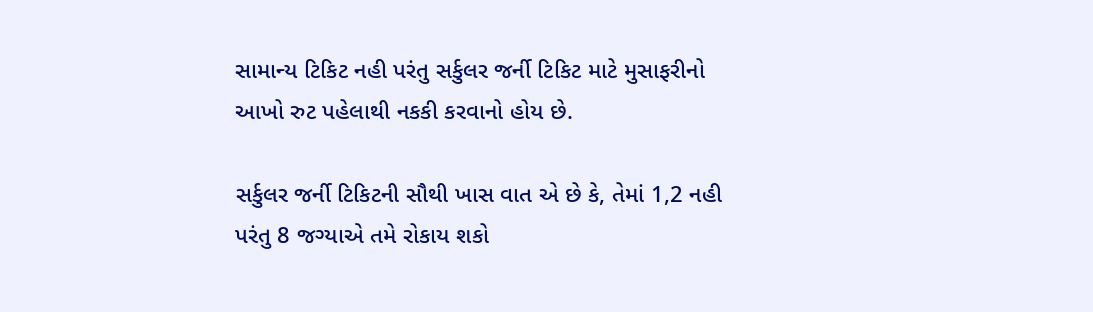સામાન્ય ટિકિટ નહી પરંતુ સર્કુલર જર્ની ટિકિટ માટે મુસાફરીનો આખો રુટ પહેલાથી નકકી કરવાનો હોય છે.

સર્કુલર જર્ની ટિકિટની સૌથી ખાસ વાત એ છે કે, તેમાં 1,2 નહી પરંતુ 8 જગ્યાએ તમે રોકાય શકો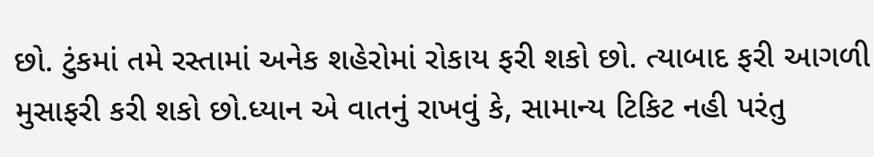છો. ટુંકમાં તમે રસ્તામાં અનેક શહેરોમાં રોકાય ફરી શકો છો. ત્યાબાદ ફરી આગળી મુસાફરી કરી શકો છો.ધ્યાન એ વાતનું રાખવું કે, સામાન્ય ટિકિટ નહી પરંતુ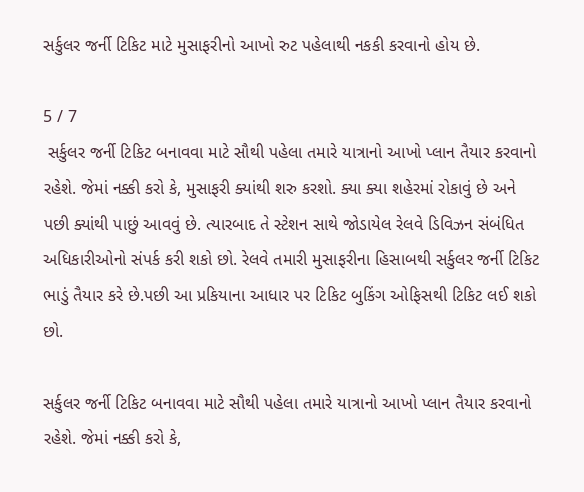સર્કુલર જર્ની ટિકિટ માટે મુસાફરીનો આખો રુટ પહેલાથી નકકી કરવાનો હોય છે.

5 / 7
 સર્કુલર જર્ની ટિકિટ બનાવવા માટે સૌથી પહેલા તમારે યાત્રાનો આખો પ્લાન તૈયાર કરવાનો રહેશે. જેમાં નક્કી કરો કે, મુસાફરી ક્યાંથી શરુ કરશો. ક્યા ક્યા શહેરમાં રોકાવું છે અને પછી ક્યાંથી પાછું આવવું છે. ત્યારબાદ તે સ્ટેશન સાથે જોડાયેલ રેલવે ડિવિઝન સંબંધિત અધિકારીઓનો સંપર્ક કરી શકો છો. રેલવે તમારી મુસાફરીના હિસાબથી સર્કુલર જર્ની ટિકિટ ભાડું તૈયાર કરે છે.પછી આ પ્રકિયાના આધાર પર ટિકિટ બુકિંગ ઓફિસથી ટિકિટ લઈ શકો છો.

સર્કુલર જર્ની ટિકિટ બનાવવા માટે સૌથી પહેલા તમારે યાત્રાનો આખો પ્લાન તૈયાર કરવાનો રહેશે. જેમાં નક્કી કરો કે,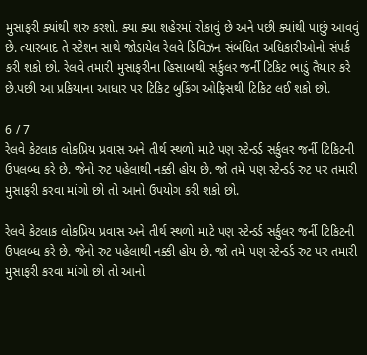મુસાફરી ક્યાંથી શરુ કરશો. ક્યા ક્યા શહેરમાં રોકાવું છે અને પછી ક્યાંથી પાછું આવવું છે. ત્યારબાદ તે સ્ટેશન સાથે જોડાયેલ રેલવે ડિવિઝન સંબંધિત અધિકારીઓનો સંપર્ક કરી શકો છો. રેલવે તમારી મુસાફરીના હિસાબથી સર્કુલર જર્ની ટિકિટ ભાડું તૈયાર કરે છે.પછી આ પ્રકિયાના આધાર પર ટિકિટ બુકિંગ ઓફિસથી ટિકિટ લઈ શકો છો.

6 / 7
રેલવે કેટલાક લોકપ્રિય પ્રવાસ અને તીર્થ સ્થળો માટે પણ સ્ટેન્ડર્ડ સર્કુલર જર્ની ટિકિટની ઉપલબ્ધ કરે છે. જેનો રુટ પહેલાથી નક્કી હોય છે. જો તમે પણ સ્ટેન્ડર્ડ રુટ પર તમારી મુસાફરી કરવા માંગો છો તો આનો ઉપયોગ કરી શકો છો.

રેલવે કેટલાક લોકપ્રિય પ્રવાસ અને તીર્થ સ્થળો માટે પણ સ્ટેન્ડર્ડ સર્કુલર જર્ની ટિકિટની ઉપલબ્ધ કરે છે. જેનો રુટ પહેલાથી નક્કી હોય છે. જો તમે પણ સ્ટેન્ડર્ડ રુટ પર તમારી મુસાફરી કરવા માંગો છો તો આનો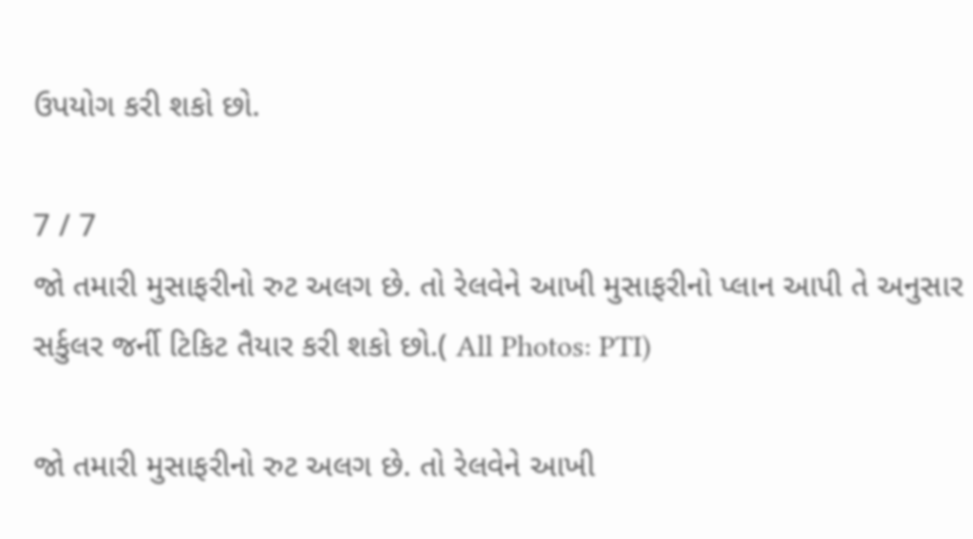ઉપયોગ કરી શકો છો.

7 / 7
જો તમારી મુસાફરીનો રુટ અલગ છે. તો રેલવેને આખી મુસાફરીનો પ્લાન આપી તે અનુસાર સર્કુલર જર્ની ટિકિટ તૈયાર કરી શકો છો.( All Photos: PTI)

જો તમારી મુસાફરીનો રુટ અલગ છે. તો રેલવેને આખી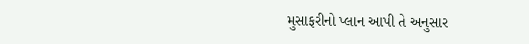મુસાફરીનો પ્લાન આપી તે અનુસાર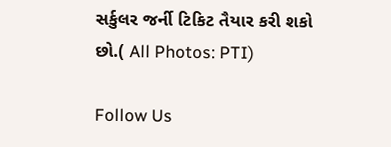સર્કુલર જર્ની ટિકિટ તૈયાર કરી શકો છો.( All Photos: PTI)

Follow Us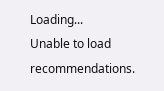Loading...
Unable to load recommendations.